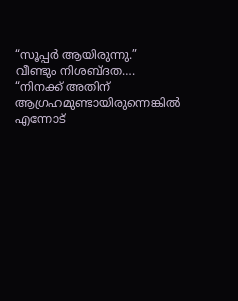“സൂപ്പർ ആയിരുന്നു.”
വീണ്ടും നിശബ്ദത….
“നിനക്ക് അതിന് ആഗ്രഹമുണ്ടായിരുന്നെങ്കിൽ എന്നോട്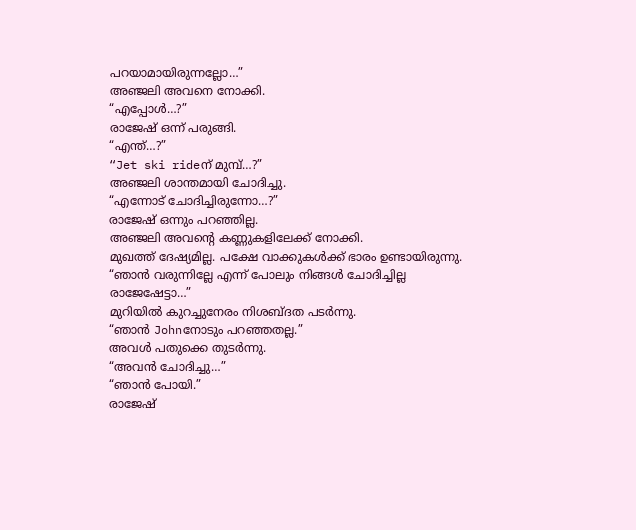പറയാമായിരുന്നല്ലോ…”
അഞ്ജലി അവനെ നോക്കി.
“എപ്പോൾ…?”
രാജേഷ് ഒന്ന് പരുങ്ങി.
“എന്ത്…?”
“Jet ski rideന് മുമ്പ്…?”
അഞ്ജലി ശാന്തമായി ചോദിച്ചു.
“എന്നോട് ചോദിച്ചിരുന്നോ…?”
രാജേഷ് ഒന്നും പറഞ്ഞില്ല.
അഞ്ജലി അവന്റെ കണ്ണുകളിലേക്ക് നോക്കി.
മുഖത്ത് ദേഷ്യമില്ല. പക്ഷേ വാക്കുകൾക്ക് ഭാരം ഉണ്ടായിരുന്നു.
“ഞാൻ വരുന്നില്ലേ എന്ന് പോലും നിങ്ങൾ ചോദിച്ചില്ല രാജേഷേട്ടാ…”
മുറിയിൽ കുറച്ചുനേരം നിശബ്ദത പടർന്നു.
“ഞാൻ Johnനോടും പറഞ്ഞതല്ല.”
അവൾ പതുക്കെ തുടർന്നു.
“അവൻ ചോദിച്ചു…”
“ഞാൻ പോയി.”
രാജേഷ്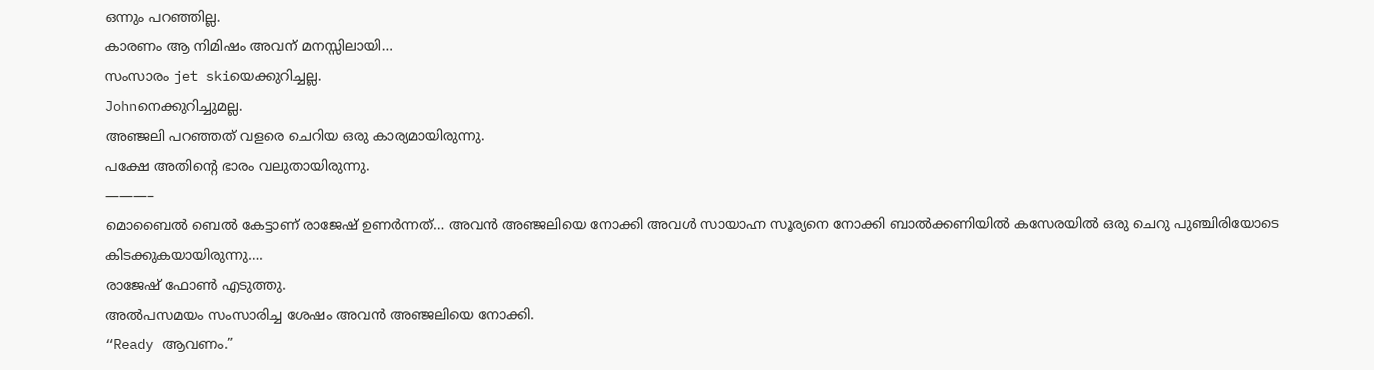ഒന്നും പറഞ്ഞില്ല.
കാരണം ആ നിമിഷം അവന് മനസ്സിലായി…
സംസാരം jet skiയെക്കുറിച്ചല്ല.
Johnനെക്കുറിച്ചുമല്ല.
അഞ്ജലി പറഞ്ഞത് വളരെ ചെറിയ ഒരു കാര്യമായിരുന്നു.
പക്ഷേ അതിന്റെ ഭാരം വലുതായിരുന്നു.
———–
മൊബൈൽ ബെൽ കേട്ടാണ് രാജേഷ് ഉണർന്നത്… അവൻ അഞ്ജലിയെ നോക്കി അവൾ സായാഹ്ന സൂര്യനെ നോക്കി ബാൽക്കണിയിൽ കസേരയിൽ ഒരു ചെറു പുഞ്ചിരിയോടെ കിടക്കുകയായിരുന്നു….
രാജേഷ് ഫോൺ എടുത്തു.
അൽപസമയം സംസാരിച്ച ശേഷം അവൻ അഞ്ജലിയെ നോക്കി.
“Ready ആവണം.”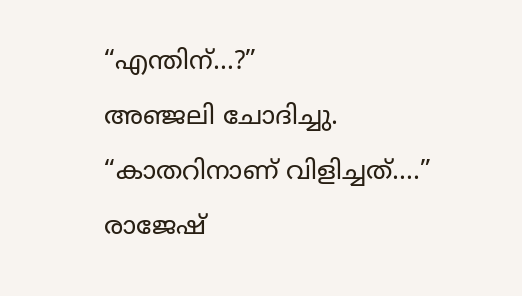“എന്തിന്…?”
അഞ്ജലി ചോദിച്ചു.
“കാതറിനാണ് വിളിച്ചത്….”
രാജേഷ്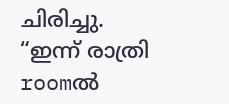ചിരിച്ചു.
“ഇന്ന് രാത്രി roomൽ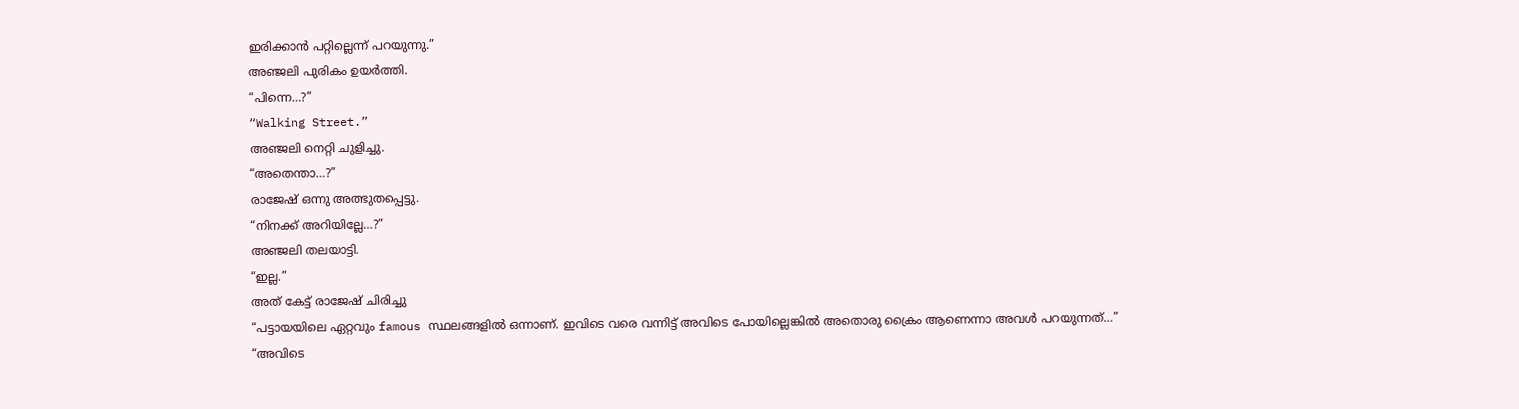ഇരിക്കാൻ പറ്റില്ലെന്ന് പറയുന്നു.”
അഞ്ജലി പുരികം ഉയർത്തി.
“പിന്നെ…?”
“Walking Street.”
അഞ്ജലി നെറ്റി ചുളിച്ചു.
“അതെന്താ…?”
രാജേഷ് ഒന്നു അത്ഭുതപ്പെട്ടു.
“നിനക്ക് അറിയില്ലേ…?”
അഞ്ജലി തലയാട്ടി.
“ഇല്ല.”
അത് കേട്ട് രാജേഷ് ചിരിച്ചു
“പട്ടായയിലെ ഏറ്റവും famous സ്ഥലങ്ങളിൽ ഒന്നാണ്. ഇവിടെ വരെ വന്നിട്ട് അവിടെ പോയില്ലെങ്കിൽ അതൊരു ക്രൈം ആണെന്നാ അവൾ പറയുന്നത്…”
“അവിടെ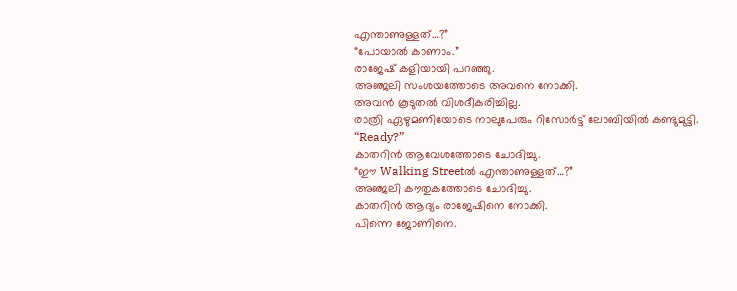എന്താണുള്ളത്…?”
“പോയാൽ കാണാം.”
രാജേഷ് കളിയായി പറഞ്ഞു.
അഞ്ജലി സംശയത്തോടെ അവനെ നോക്കി.
അവൻ കൂടുതൽ വിശദീകരിച്ചില്ല.
രാത്രി ഏഴുമണിയോടെ നാലുപേരും റിസോർട്ട് ലോബിയിൽ കണ്ടുമുട്ടി.
“Ready?”
കാതറിൻ ആവേശത്തോടെ ചോദിച്ചു.
“ഈ Walking Streetൽ എന്താണുള്ളത്…?”
അഞ്ജലി കൗതുകത്തോടെ ചോദിച്ചു.
കാതറിൻ ആദ്യം രാജേഷിനെ നോക്കി.
പിന്നെ ജോണിനെ.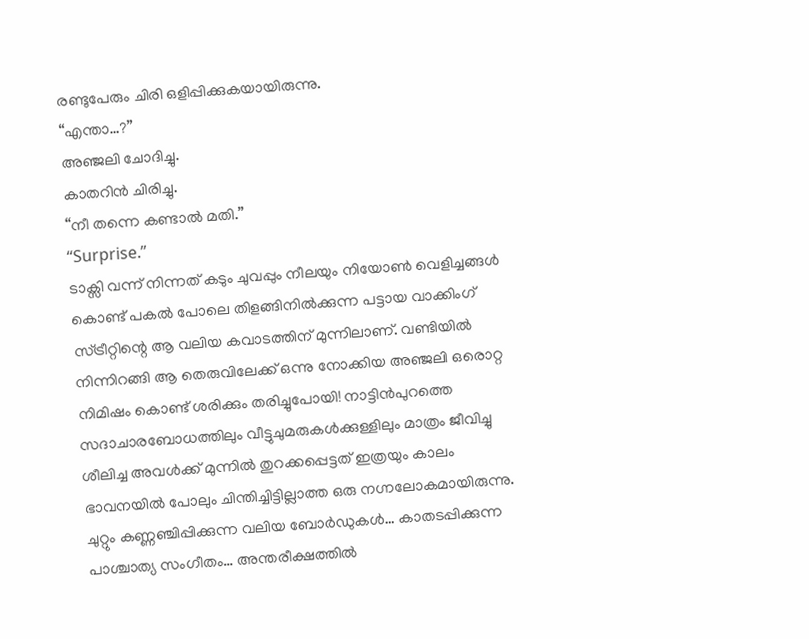രണ്ടുപേരും ചിരി ഒളിപ്പിക്കുകയായിരുന്നു.
“എന്താ…?”
അഞ്ജലി ചോദിച്ചു.
കാതറിൻ ചിരിച്ചു.
“നീ തന്നെ കണ്ടാൽ മതി.”
“Surprise.”
ടാക്സി വന്ന് നിന്നത് കടും ചുവപ്പും നീലയും നിയോൺ വെളിച്ചങ്ങൾ കൊണ്ട് പകൽ പോലെ തിളങ്ങിനിൽക്കുന്ന പട്ടായ വാക്കിംഗ് സ്ട്രീറ്റിന്റെ ആ വലിയ കവാടത്തിന് മുന്നിലാണ്. വണ്ടിയിൽ നിന്നിറങ്ങി ആ തെരുവിലേക്ക് ഒന്നു നോക്കിയ അഞ്ജലി ഒരൊറ്റ നിമിഷം കൊണ്ട് ശരിക്കും തരിച്ചുപോയി! നാട്ടിൻപുറത്തെ സദാചാരബോധത്തിലും വീട്ടുചുമരുകൾക്കുള്ളിലും മാത്രം ജീവിച്ചു ശീലിച്ച അവൾക്ക് മുന്നിൽ തുറക്കപ്പെട്ടത് ഇത്രയും കാലം ഭാവനയിൽ പോലും ചിന്തിച്ചിട്ടില്ലാത്ത ഒരു നഗ്നലോകമായിരുന്നു.
ചുറ്റും കണ്ണഞ്ചിപ്പിക്കുന്ന വലിയ ബോർഡുകൾ… കാതടപ്പിക്കുന്ന പാശ്ചാത്യ സംഗീതം… അന്തരീക്ഷത്തിൽ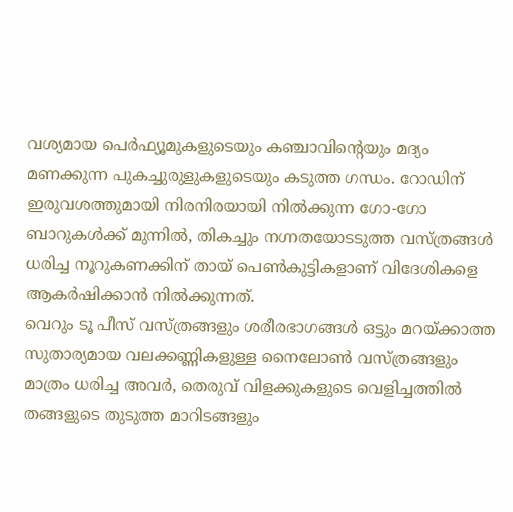വശ്യമായ പെർഫ്യൂമുകളുടെയും കഞ്ചാവിന്റെയും മദ്യം മണക്കുന്ന പുകച്ചുരുളുകളുടെയും കടുത്ത ഗന്ധം. റോഡിന് ഇരുവശത്തുമായി നിരനിരയായി നിൽക്കുന്ന ഗോ-ഗോ ബാറുകൾക്ക് മുന്നിൽ, തികച്ചും നഗ്നതയോടടുത്ത വസ്ത്രങ്ങൾ ധരിച്ച നൂറുകണക്കിന് തായ് പെൺകുട്ടികളാണ് വിദേശികളെ ആകർഷിക്കാൻ നിൽക്കുന്നത്.
വെറും ടൂ പീസ് വസ്ത്രങ്ങളും ശരീരഭാഗങ്ങൾ ഒട്ടും മറയ്ക്കാത്ത സുതാര്യമായ വലക്കണ്ണികളുള്ള നൈലോൺ വസ്ത്രങ്ങളും മാത്രം ധരിച്ച അവർ, തെരുവ് വിളക്കുകളുടെ വെളിച്ചത്തിൽ തങ്ങളുടെ തുടുത്ത മാറിടങ്ങളും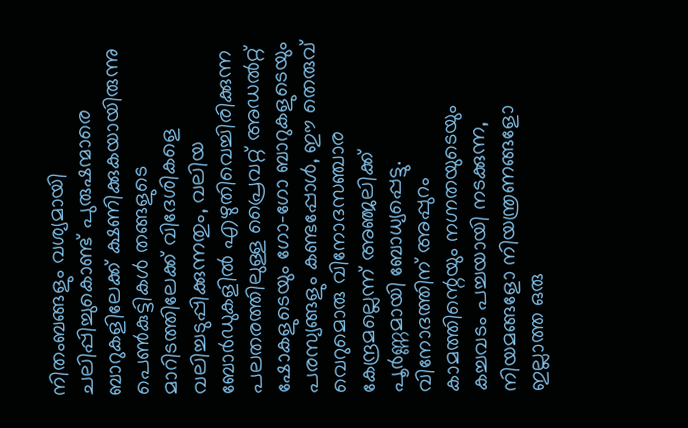നിതംബങ്ങളും വശ്യമായി ചലിപ്പിച്ചുകൊണ്ട് പുരുഷന്മാരെ ബാറുകളിലേക്ക് ക്ഷണിക്കുകയായിരുന്നു
പെൺകുട്ടികൾ തങ്ങളുടെ മാറിടത്തിലേക്ക് വിദേശികളെ വലിച്ചടുപ്പിക്കുന്നതും, വലിയ ബോർഡുകളിൽ എഴുതിവെച്ചിരിക്കുന്ന പലതരത്തിലുള്ള പ്രൈവറ്റ് അഡൽറ്റ് ഷോകളുടെയും ഗോ-ഗോ ബാറുകളുടെയും പരസ്യങ്ങളും കണ്ടപ്പോൾ, ഈ തെരുവ് വെറുമൊരു വിനോദസഞ്ചാര കേന്ദ്രമല്ലെന്ന് അഞ്ജലിക്ക് പൂർണ്ണമായി ബോധ്യപ്പെട്ടു. വിനോദത്തിന് അപ്പുറം കാമത്തിന്റെയും നഗ്നതയുടെയും കച്ചവടം പച്ചയായി നടക്കുന്ന, നിയമങ്ങളോ നിയന്ത്രണങ്ങളോ ഇല്ലാത്ത ഒരു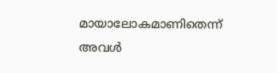മായാലോകമാണിതെന്ന് അവൾ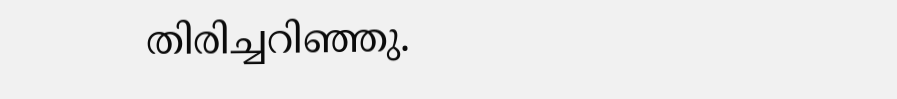തിരിച്ചറിഞ്ഞു.